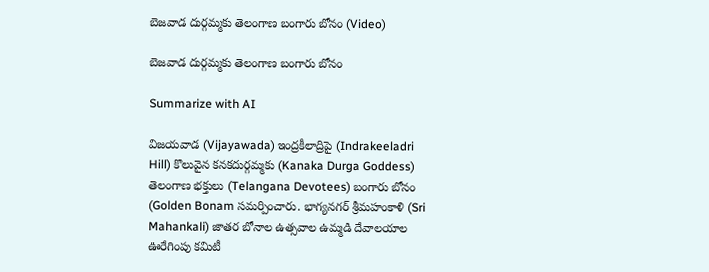బెజవాడ దుర్గమ్మకు తెలంగాణ బంగారు బోనం (Video)

బెజవాడ దుర్గమ్మకు తెలంగాణ బంగారు బోనం

Summarize with AI

విజయవాడ (Vijayawada) ఇంద్రకీలాద్రిపై (Indrakeeladri Hill) కొలువైన కనకదుర్గమ్మకు (Kanaka Durga Goddess) తెలంగాణ భక్తులు (Telangana Devotees) బంగారు బోనం (Golden Bonam సమర్పించారు. భాగ్యనగర్ శ్రీమహంకాళి (Sri Mahankali) జాతర బోనాల ఉత్సవాల ఉమ్మడి దేవాలయాల ఊరేగింపు కమిటీ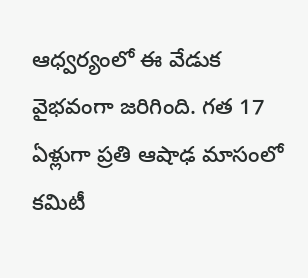ఆధ్వర్యంలో ఈ వేడుక వైభవంగా జరిగింది. గత 17 ఏళ్లుగా ప్రతి ఆషాఢ మాసంలో కమిటీ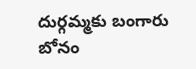దుర్గమ్మకు బంగారు బోనం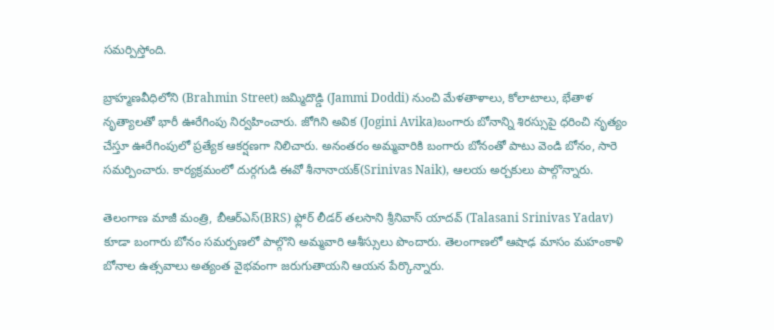సమర్పిస్తోంది.

బ్రాహ్మణవీధిలోని (Brahmin Street) జమ్మిదొడ్డి (Jammi Doddi) నుంచి మేళతాళాలు, కోలాటాలు, భేతాళ నృత్యాలతో భారీ ఊరేగింపు నిర్వహించారు. జోగిని అవిక (Jogini Avika)బంగారు బోనాన్ని శిరస్సుపై ధరించి నృత్యం చేస్తూ ఊరేగింపులో ప్రత్యేక ఆకర్షణగా నిలిచారు. అనంతరం అమ్మవారికి బంగారు బోనంతో పాటు వెండి బోనం, సారె సమర్పించారు. కార్యక్రమంలో దుర్గగుడి ఈవో శీనానాయక్(Srinivas Naik), ఆలయ అర్చకులు పాల్గొన్నారు.

తెలంగాణ మాజీ మంత్రి, బీఆర్ఎస్(BRS) ఫ్లోర్ లీడర్ తలసాని శ్రీనివాస్ యాదవ్ (Talasani Srinivas Yadav) కూడా బంగారు బోనం సమర్పణలో పాల్గొని అమ్మవారి ఆశీస్సులు పొందారు. తెలంగాణలో ఆషాఢ మాసం మహంకాళి బోనాల ఉత్సవాలు అత్యంత వైభవంగా జరుగుతాయని ఆయన పేర్కొన్నారు.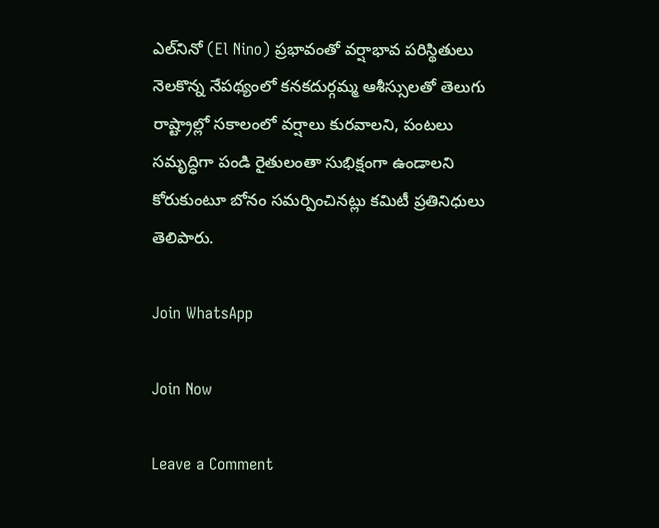ఎల్‌నినో (El Nino) ప్రభావంతో వర్షాభావ పరిస్థితులు నెలకొన్న నేపథ్యంలో కనకదుర్గమ్మ ఆశీస్సులతో తెలుగు రాష్ట్రాల్లో సకాలంలో వర్షాలు కురవాలని, పంటలు సమృద్ధిగా పండి రైతులంతా సుభిక్షంగా ఉండాలని కోరుకుంటూ బోనం సమర్పించినట్లు కమిటీ ప్రతినిధులు తెలిపారు.

Join WhatsApp

Join Now

Leave a Comment